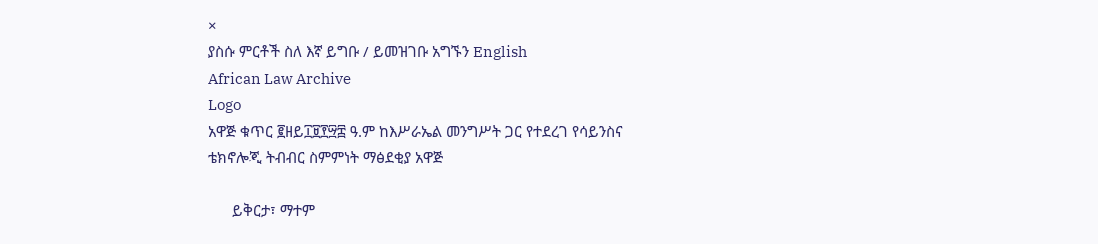×
ያስሱ ምርቶች ስለ እኛ ይግቡ / ይመዝገቡ አግኙን English
African Law Archive
Logo
አዋጅ ቁጥር ፪ዘይ፲፱፻፵፰ ዓ.ም ከእሥራኤል መንግሥት ጋር የተደረገ የሳይንስና ቴክኖሎጂ ትብብር ስምምነት ማፅደቂያ አዋጅ

      ይቅርታ፣ ማተም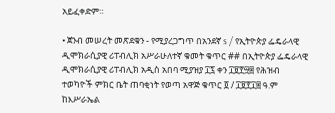አይፈቀድም።

• ጀንብ መሠረት መጽደቁን - የሚያረጋግጥ በአንደኛ s / የኢትዮጵያ ፌዴራላዊ ዲሞክራሲያዊ ሪፐብሊክ አሥራሁለተኛ ቁመት ቁጥር ## በኢትዮጵያ ፌዴራላዊ ዲሞክራሲያዊ ሪፐብሊክ አዲስ አበባ ሚያዝያ ፲፯ ቀን ፲፱፻፵፰ የሕዝብ ተወካዮች ምክር ቤት ጠባቂነት የወጣ አዋጅ ቁጥር ፬ / ፲፱፻፲፰ ዓ.ም ከእሥራኤል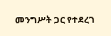መንግሥት ጋር የተደረገ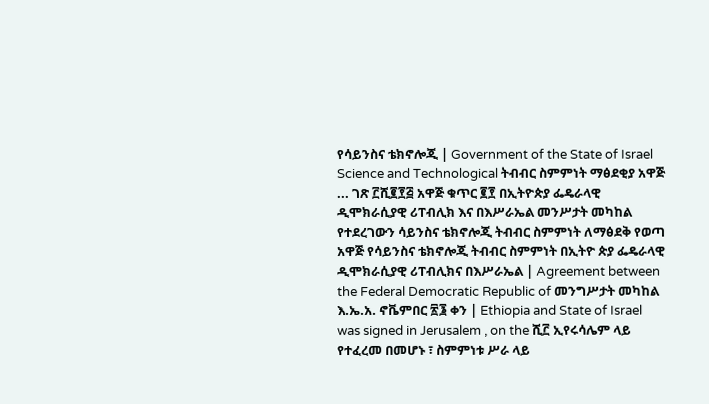የሳይንስና ቴክኖሎጂ | Government of the State of Israel Science and Technological ትብብር ስምምነት ማፅደቂያ አዋጅ ... ገጽ ፫ሺ፪፻፭ አዋጅ ቁጥር ፪፻ በኢትዮጵያ ፌዴራላዊ ዲሞክራሲያዊ ሪፐብሊክ እና በእሥራኤል መንሥታት መካከል የተደረገውን ሳይንስና ቴክኖሎጂ ትብብር ስምምነት ለማፅደቅ የወጣ አዋጅ የሳይንስና ቴክኖሎጂ ትብብር ስምምነት በኢትዮ ጵያ ፌዴራላዊ ዲሞክራሲያዊ ሪፐብሊክና በእሥራኤል | Agreement between the Federal Democratic Republic of መንግሥታት መካከል እ.ኤ.አ. ኖቬምበር ፳፮ ቀን | Ethiopia and State of Israel was signed in Jerusalem , on the ሺ፫ ኢየሩሳሌም ላይ የተፈረመ በመሆኑ ፣ ስምምነቱ ሥራ ላይ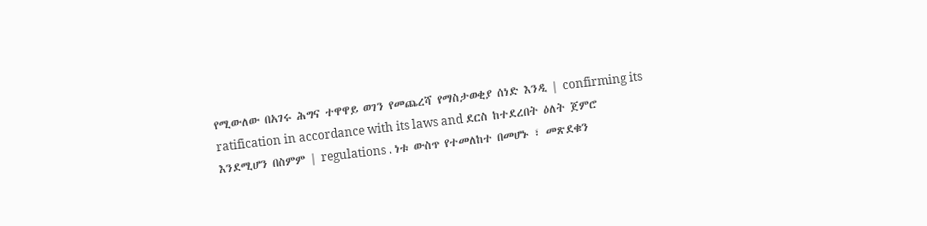የሚውለው በአገሩ ሕግና ተዋዋይ ወገን የመጨረሻ የማስታወቂያ ሰነድ እንዲ | confirming its ratification in accordance with its laws and ደርስ ከተደረበት ዕለት ጀምሮ እንደሚሆን በስምም | regulations . ነቱ ውስጥ የተመለከተ በመሆኑ ፣ መጽደቁን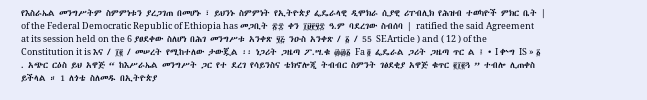የእስራኤል መንግሥትም ስምምነቱን ያረጋገጠ በመሆኑ ፣ ይህንኑ ስምምነት የኢትዮጵያ ፌዴራላዊ ዲሞክራ ሲያዊ ሪፐብሊክ የሕዝብ ተወካዮች ምክር ቤት | of the Federal Democratic Republic of Ethiopia has መጋቢት ፳፰ ቀን ፲፱፻፶፰ ዓ.ም ባደረገው ስብሰባ | ratified the said Agreement at its session held on the 6 ያፀደቀው ስለሆነ በሕገ መንግሥቱ አንቀጽ ፶፭ ንዑስ አንቀጽ / ፩ / 55 SEArticle ) and ( 12 ) of the Constitution it is እና / ፲፪ / መሠረት የሚከተለው ታውጇል ፡፡ ነጋሪት ጋዜጣ ፖ.ሣ.ቁ ፴፴፩ Fa ፬ ፌዴራል ጋሪት ጋዜጣ ጥር ል ፤ • I ቍግ IS » ፩ . አጭር ርዕስ ይህ አዋጅ “ ከእሥራኤል መንግሥት ጋር የተ ደረገ የሳይንስና ቴክኖሎጂ ትብብር ስምንት ገፅደቂያ አዋጅ ቁጥር ፪፲፪ጓ ” ተብሎ ሊጠቀስ ይችላል ። 1 ለጎቴ ስለመዱ በኢትዮጵያ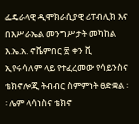ፌዴራላዊ ዲሞክራሲያዊ ሪፐብሊክ እና በእሥራኤል መንግሥታት መካከል እ.ኤ.አ. ኖቬምበር ፳ ቀን ቪ ኢየሩሳለም ላይ የተፈረመው የሳይንስና ቴክኖሎጂ ትብብር ስምምነት ፀድቋል ፡፡ ሌም ላሳነስና ቴክኖ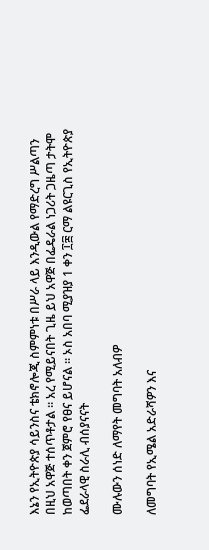እኔን የኢትዮጵያ ሳይንስና ቴክኖሎጂ ስምምነቱ በሥራ ላይ እንዲውል የማድረግ ሥልጣን በዚህ አዋጅ ተሰጥቶታል ። አረ የሚይናበት ጊዜ ይህ አዋጅ በፌዴራል ነጋሪት ጋዜጣ ታትሞ ከወጣበት ቀን ጀምሮ የፀና ይሆናል ፡፡ ኦስ አበባ ሚያዝያ 1 ቀን ፲፰ ርማ ልዩርጊስ የኢትዮጵያ ፌደራላዊ ስራሊ ብሰያናናት

ሙሉውን ሰነድ ለማየት መግባት አለብዎ

ለመግባት የኢሜል አድራሻዎን እና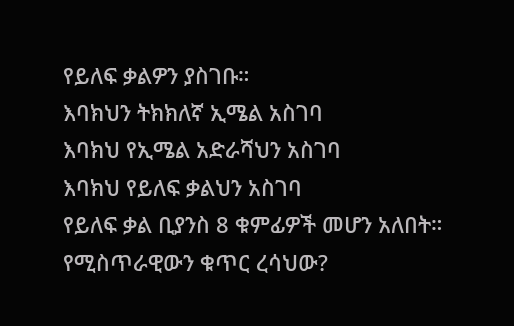የይለፍ ቃልዎን ያስገቡ።
እባክህን ትክክለኛ ኢሜል አስገባ
እባክህ የኢሜል አድራሻህን አስገባ
እባክህ የይለፍ ቃልህን አስገባ
የይለፍ ቃል ቢያንስ 8 ቁምፊዎች መሆን አለበት።
የሚስጥራዊውን ቁጥር ረሳህው?